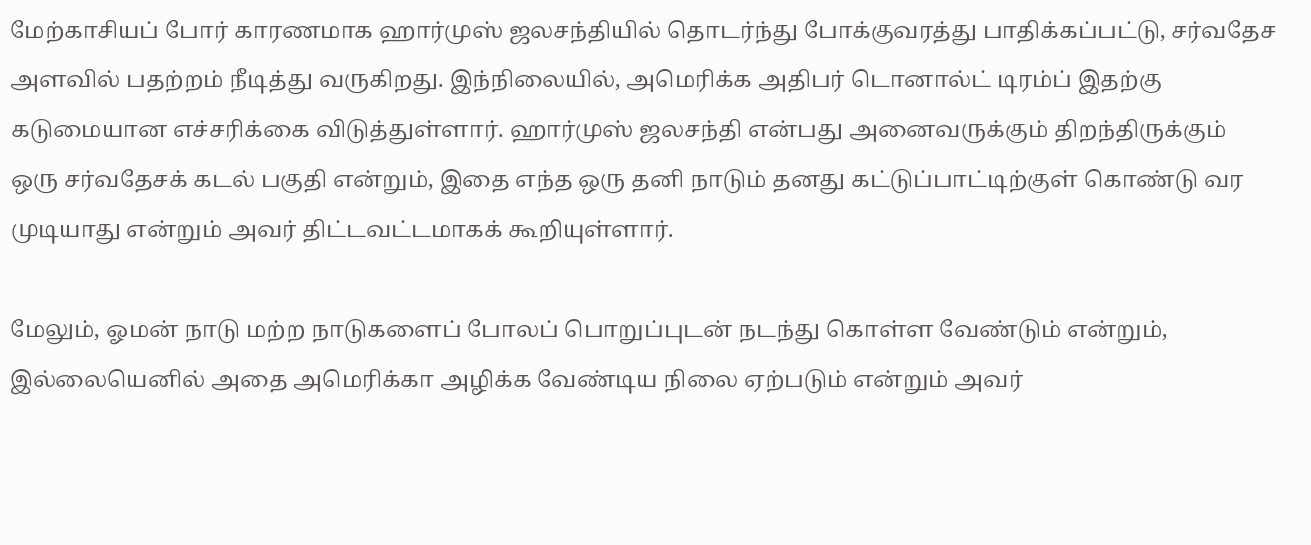மேற்காசியப் போர் காரணமாக ஹார்முஸ் ஜலசந்தியில் தொடர்ந்து போக்குவரத்து பாதிக்கப்பட்டு, சர்வதேச அளவில் பதற்றம் நீடித்து வருகிறது. இந்நிலையில், அமெரிக்க அதிபர் டொனால்ட் டிரம்ப் இதற்கு கடுமையான எச்சரிக்கை விடுத்துள்ளார். ஹார்முஸ் ஜலசந்தி என்பது அனைவருக்கும் திறந்திருக்கும் ஒரு சர்வதேசக் கடல் பகுதி என்றும், இதை எந்த ஒரு தனி நாடும் தனது கட்டுப்பாட்டிற்குள் கொண்டு வர முடியாது என்றும் அவர் திட்டவட்டமாகக் கூறியுள்ளார்.

மேலும், ஓமன் நாடு மற்ற நாடுகளைப் போலப் பொறுப்புடன் நடந்து கொள்ள வேண்டும் என்றும், இல்லையெனில் அதை அமெரிக்கா அழிக்க வேண்டிய நிலை ஏற்படும் என்றும் அவர்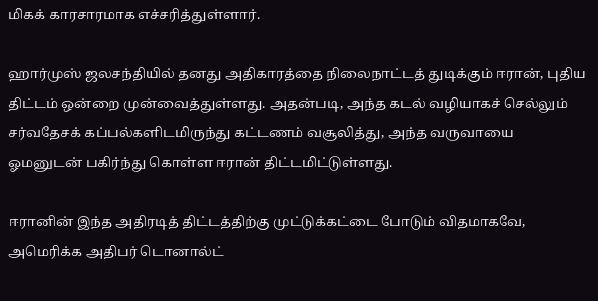மிகக் காரசாரமாக எச்சரித்துள்ளார்.

ஹார்முஸ் ஜலசந்தியில் தனது அதிகாரத்தை நிலைநாட்டத் துடிக்கும் ஈரான், புதிய திட்டம் ஒன்றை முன்வைத்துள்ளது. அதன்படி, அந்த கடல் வழியாகச் செல்லும் சர்வதேசக் கப்பல்களிடமிருந்து கட்டணம் வசூலித்து, அந்த வருவாயை ஓமனுடன் பகிர்ந்து கொள்ள ஈரான் திட்டமிட்டுள்ளது.

ஈரானின் இந்த அதிரடித் திட்டத்திற்கு முட்டுக்கட்டை போடும் விதமாகவே, அமெரிக்க அதிபர் டொனால்ட்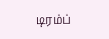டிரம்ப்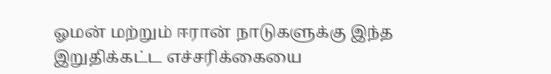ஓமன் மற்றும் ஈரான் நாடுகளுக்கு இந்த இறுதிக்கட்ட எச்சரிக்கையை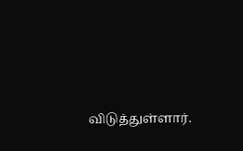விடுத்துள்ளார்.